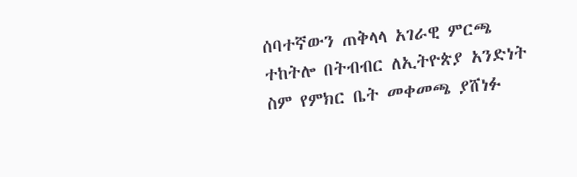ሰባተኛውን ጠቅላላ አገራዊ ምርጫ ተከትሎ በትብብር ለኢትዮጵያ አንድነት ስም የምክር ቤት መቀመጫ ያሸነፉ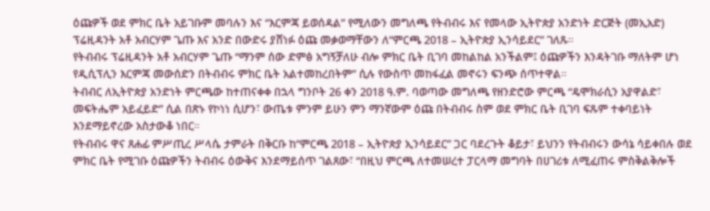ዕጩዎች ወደ ምክር ቤት አይገቡም መባሉን እና “እርምጃ ይወሰዳል” የሚለውን መግለጫ የትብብሩ እና የመላው ኢትዮጵያ አንድነት ድርጅት (መኢአድ) ፕሬዚዳንት አቶ አብርሃም ጌጡ እና አንድ በውድሩ ያሸነፉ ዕጩ መቃወማቸውን ለ“ምርጫ 2018 – ኢትዮጵያ ኢንሳይደር” ገለጹ።
የትብብሩ ፕሬዚዳንት አቶ አብርሃም ጌጡ “ማንም ሰው ድምፅ አግኝቻለሁ ብሎ ምክር ቤት ቢገባ መከልከል አንችልም፤ ዕጩዎችን እንዳትገቡ ማለትም ሆነ የዲሲፕሊን እርምጃ መውሰድን በትብብሩ ምክር ቤት አልተመከረበትም” ሲሉ የውስጥ መከፋፈል መኖሩን ፍንጭ ሰጥተዋል።
ትብብር ለኢትዮጵያ አንድነት ምርጫው ከተጠናቀቀ በኋላ ግንቦት 26 ቀን 2018 ዓ.ም. ባወጣው መግለጫ የዘንድሮው ምርጫ “ዴሞክራሲን አያዋልድ፣ መፍትሔም አይፈይድ” ሲል በጽኑ የኮነነ ሲሆን፣ ውጤቱ ምንም ይሁን ምን ማንኛውም ዕጩ በትብብሩ ስም ወደ ምክር ቤት ቢገባ ፍጹም ተቀባይነት እንደማይኖረው አስታውቆ ነበር።
የትብብሩ ዋና ጸሐፊ ምሥጢረ ሥላሴ ታምራት በቅርቡ ከ“ምርጫ 2018 – ኢትዮጵያ ኢንሳይደር” ጋር ባደረጉት ቆይታ፣ ይህንን የትብብሩን ውሳኔ ሳይቀበሉ ወደ ምክር ቤት የሚገቡ ዕጩዎችን ትብብሩ ዕውቅና እንደማይሰጥ ገልጸው፣ “በዚህ ምርጫ ለተመሠረተ ፓርላማ መግባት በሀገሪቱ ለሚፈጠሩ ምስቅልቅሎች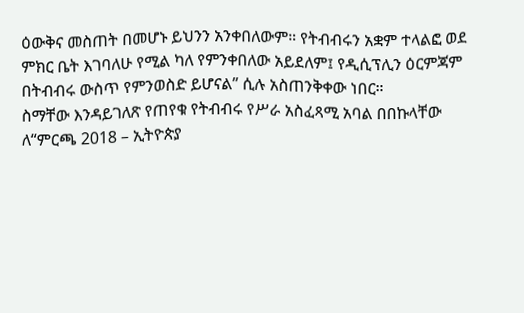ዕውቅና መስጠት በመሆኑ ይህንን አንቀበለውም። የትብብሩን አቋም ተላልፎ ወደ ምክር ቤት እገባለሁ የሚል ካለ የምንቀበለው አይደለም፤ የዲሲፕሊን ዕርምጃም በትብብሩ ውስጥ የምንወስድ ይሆናል” ሲሉ አስጠንቅቀው ነበር።
ስማቸው እንዳይገለጽ የጠየቁ የትብብሩ የሥራ አስፈጻሚ አባል በበኩላቸው ለ“ምርጫ 2018 – ኢትዮጵያ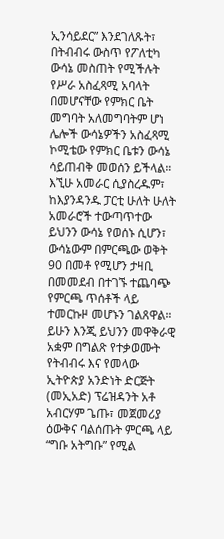ኢንሳይደር” እንደገለጹት፣ በትብብሩ ውስጥ የፖለቲካ ውሳኔ መስጠት የሚችሉት የሥራ አስፈጻሚ አባላት በመሆናቸው የምክር ቤት መግባት አለመግባትም ሆነ ሌሎች ውሳኔዎችን አስፈጻሚ ኮሚቴው የምክር ቤቱን ውሳኔ ሳይጠብቅ መወሰን ይችላል።
እኚሁ አመራር ሲያስረዱም፣ ከእያንዳንዱ ፓርቲ ሁለት ሁለት አመራሮች ተውጣጥተው ይህንን ውሳኔ የወሰኑ ሲሆን፣ ውሳኔውም በምርጫው ወቅት 90 በመቶ የሚሆን ታዛቢ በመመደብ በተገኙ ተጨባጭ የምርጫ ጥሰቶች ላይ ተመርኩዞ መሆኑን ገልጸዋል።
ይሁን እንጂ ይህንን መዋቅራዊ አቋም በግልጽ የተቃወሙት የትብብሩ እና የመላው ኢትዮጵያ አንድነት ድርጅት (መኢአድ) ፕሬዝዳንት አቶ አብርሃም ጌጡ፣ መጀመሪያ ዕውቅና ባልሰጡት ምርጫ ላይ “ግቡ አትግቡ” የሚል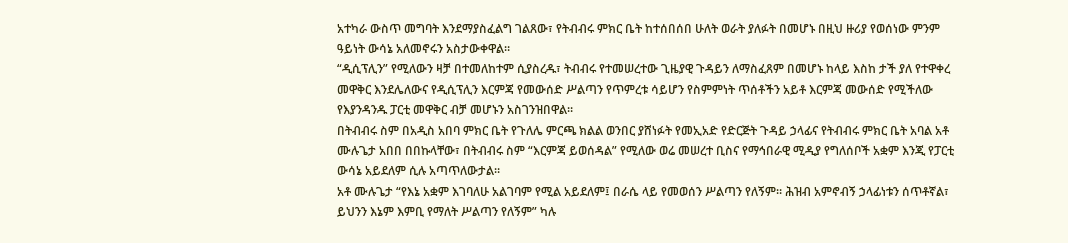አተካራ ውስጥ መግባት እንደማያስፈልግ ገልጸው፣ የትብብሩ ምክር ቤት ከተሰበሰበ ሁለት ወራት ያለፉት በመሆኑ በዚህ ዙሪያ የወሰነው ምንም ዓይነት ውሳኔ አለመኖሩን አስታውቀዋል።
“ዲሲፕሊን” የሚለውን ዛቻ በተመለከተም ሲያስረዱ፣ ትብብሩ የተመሠረተው ጊዜያዊ ጉዳይን ለማስፈጸም በመሆኑ ከላይ እስከ ታች ያለ የተዋቀረ መዋቅር እንደሌለውና የዲሲፕሊን እርምጃ የመውሰድ ሥልጣን የጥምረቱ ሳይሆን የስምምነት ጥሰቶችን አይቶ እርምጃ መውሰድ የሚችለው የእያንዳንዱ ፓርቲ መዋቅር ብቻ መሆኑን አስገንዝበዋል።
በትብብሩ ስም በአዲስ አበባ ምክር ቤት የጉለሌ ምርጫ ክልል ወንበር ያሸነፉት የመኢአድ የድርጅት ጉዳይ ኃላፊና የትብብሩ ምክር ቤት አባል አቶ ሙሉጌታ አበበ በበኩላቸው፣ በትብብሩ ስም “እርምጃ ይወሰዳል” የሚለው ወሬ መሠረተ ቢስና የማኅበራዊ ሚዲያ የግለሰቦች አቋም እንጂ የፓርቲ ውሳኔ አይደለም ሲሉ አጣጥለውታል።
አቶ ሙሉጌታ “የእኔ አቋም እገባለሁ አልገባም የሚል አይደለም፤ በራሴ ላይ የመወሰን ሥልጣን የለኝም። ሕዝብ አምኖብኝ ኃላፊነቱን ሰጥቶኛል፣ ይህንን እኔም እምቢ የማለት ሥልጣን የለኝም” ካሉ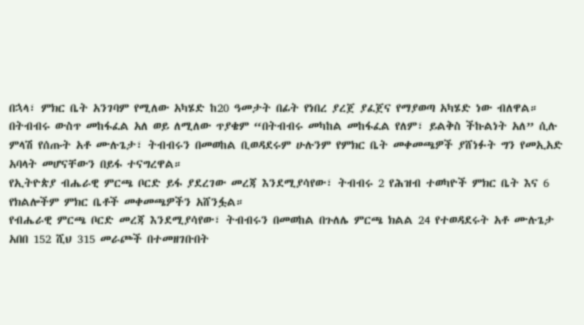በኋላ፣ ምክር ቤት አንገባም የሚለው አካሄድ ከ20 ዓመታት በፊት የነበረ ያረጀ ያፈጀና የማያወጣ አካሄድ ነው ብለዋል።
በትብብሩ ውስጥ መከፋፈል አለ ወይ ለሚለው ጥያቄም “በትብብሩ መካከል መከፋፈል የለም፣ ይልቅስ ችኩልነት አለ” ሲሉ ምላሽ የሰጡት አቶ ሙሉጌታ፣ ትብብሩን በመወከል ቢወዳደሩም ሁሉንም የምክር ቤት መቀመጫዎች ያሸነፉት ግን የመኢአድ አባላት መሆናቸውን በይፋ ተናግረዋል።
የኢትዮጵያ ብሔራዊ ምርጫ ቦርድ ይፋ ያደረገው መረጃ እንደሚያሳየው፣ ትብብሩ 2 የሕዝብ ተወካዮች ምክር ቤት እና 6 የክልሎችም ምክር ቤቶች መቀመጫዎችን አሸንፏል።
የብሔራዊ ምርጫ ቦርድ መረጃ እንደሚያሳየው፣ ትብብሩን በመወከል በጉለሌ ምርጫ ክልል 24 የተወዳደሩት አቶ ሙሉጌታ አበበ 152 ሺህ 315 መራጮች በተመዘገቡበት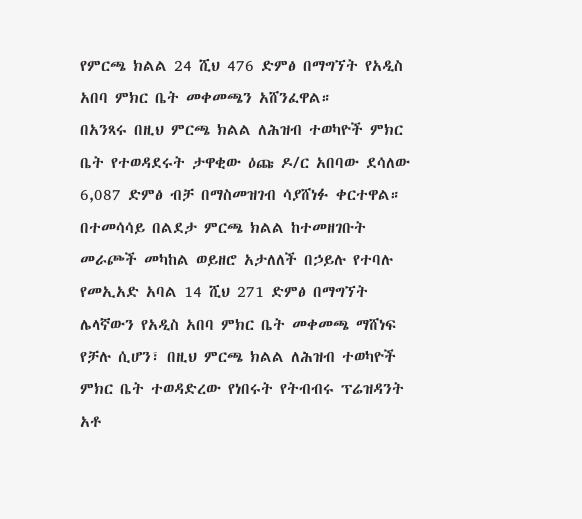የምርጫ ክልል 24 ሺህ 476 ድምፅ በማግኘት የአዲስ አበባ ምክር ቤት መቀመጫን አሸንፈዋል።
በአንጻሩ በዚህ ምርጫ ክልል ለሕዝብ ተወካዮች ምክር ቤት የተወዳደሩት ታዋቂው ዕጩ ዶ/ር አበባው ደሳለው 6,087 ድምፅ ብቻ በማስመዝገብ ሳያሸነፉ ቀርተዋል። በተመሳሳይ በልደታ ምርጫ ክልል ከተመዘገቡት መራጮች መካከል ወይዘሮ አታለለች በኃይሉ የተባሉ የመኢአድ አባል 14 ሺህ 271 ድምፅ በማግኘት ሌላኛውን የአዲስ አበባ ምክር ቤት መቀመጫ ማሸነፍ የቻሉ ሲሆን፣ በዚህ ምርጫ ክልል ለሕዝብ ተወካዮች ምክር ቤት ተወዳድረው የነበሩት የትብብሩ ፕሬዝዳንት አቶ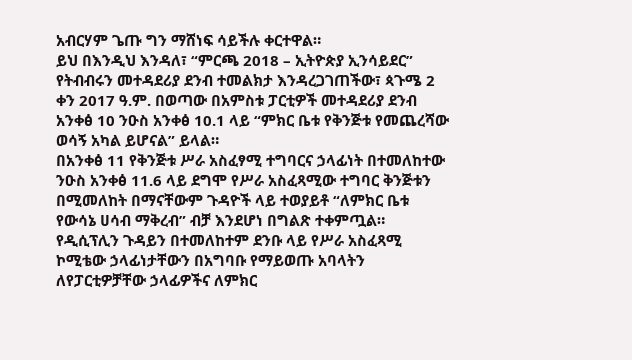አብርሃም ጌጡ ግን ማሸነፍ ሳይችሉ ቀርተዋል።
ይህ በእንዲህ እንዳለ፣ “ምርጫ 2018 – ኢትዮጵያ ኢንሳይደር” የትብብሩን መተዳደሪያ ደንብ ተመልክታ እንዳረጋገጠችው፣ ጳጉሜ 2 ቀን 2017 ዓ.ም. በወጣው በአምስቱ ፓርቲዎች መተዳደሪያ ደንብ አንቀፅ 10 ንዑስ አንቀፅ 10.1 ላይ “ምክር ቤቱ የቅንጅቱ የመጨረሻው ወሳኝ አካል ይሆናል” ይላል።
በአንቀፅ 11 የቅንጅቱ ሥራ አስፈፃሚ ተግባርና ኃላፊነት በተመለከተው ንዑስ አንቀፅ 11.6 ላይ ደግሞ የሥራ አስፈጻሚው ተግባር ቅንጅቱን በሚመለከት በማናቸውም ጉዳዮች ላይ ተወያይቶ “ለምክር ቤቱ የውሳኔ ሀሳብ ማቅረብ” ብቻ እንደሆነ በግልጽ ተቀምጧል።
የዲሲፕሊን ጉዳይን በተመለከተም ደንቡ ላይ የሥራ አስፈጻሚ ኮሚቴው ኃላፊነታቸውን በአግባቡ የማይወጡ አባላትን ለየፓርቲዎቻቸው ኃላፊዎችና ለምክር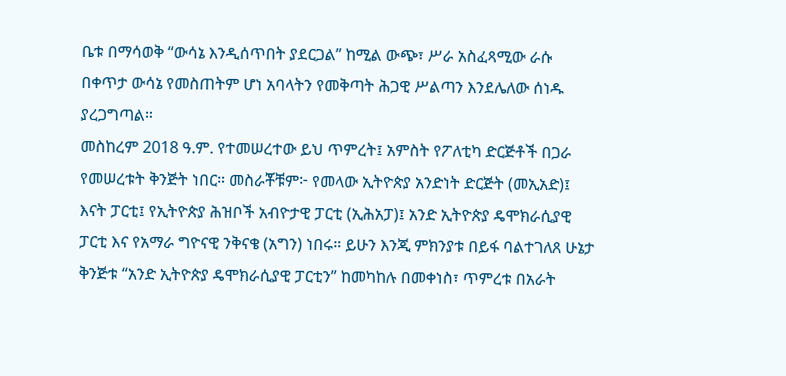ቤቱ በማሳወቅ “ውሳኔ እንዲሰጥበት ያደርጋል” ከሚል ውጭ፣ ሥራ አስፈጻሚው ራሱ በቀጥታ ውሳኔ የመስጠትም ሆነ አባላትን የመቅጣት ሕጋዊ ሥልጣን እንደሌለው ሰነዱ ያረጋግጣል።
መስከረም 2018 ዓ.ም. የተመሠረተው ይህ ጥምረት፤ አምስት የፖለቲካ ድርጅቶች በጋራ የመሠረቱት ቅንጅት ነበር። መስራቾቹም፦ የመላው ኢትዮጵያ አንድነት ድርጅት (መኢአድ)፤ እናት ፓርቲ፤ የኢትዮጵያ ሕዝቦች አብዮታዊ ፓርቲ (ኢሕአፓ)፤ አንድ ኢትዮጵያ ዴሞክራሲያዊ ፓርቲ እና የአማራ ግዮናዊ ንቅናቄ (አግን) ነበሩ። ይሁን እንጂ ምክንያቱ በይፋ ባልተገለጸ ሁኔታ ቅንጅቱ “አንድ ኢትዮጵያ ዴሞክራሲያዊ ፓርቲን” ከመካከሉ በመቀነስ፣ ጥምረቱ በአራት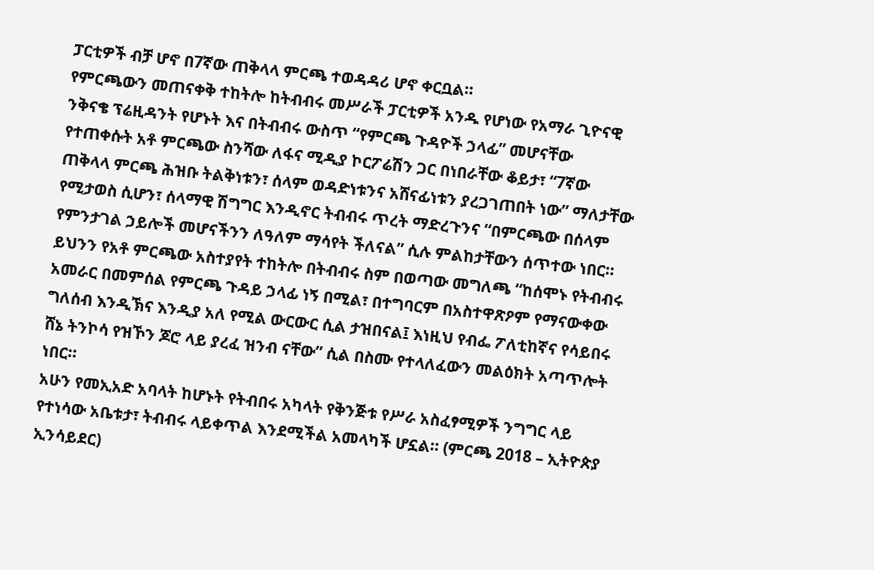ፓርቲዎች ብቻ ሆኖ በ7ኛው ጠቅላላ ምርጫ ተወዳዳሪ ሆኖ ቀርቧል።
የምርጫውን መጠናቀቅ ተከትሎ ከትብብሩ መሥራች ፓርቲዎች አንዱ የሆነው የአማራ ጊዮናዊ ንቅናቄ ፕሬዚዳንት የሆኑት እና በትብብሩ ውስጥ “የምርጫ ጉዳዮች ኃላፊ” መሆናቸው የተጠቀሱት አቶ ምርጫው ስንሻው ለፋና ሚዲያ ኮርፖሬሽን ጋር በነበራቸው ቆይታ፣ “7ኛው ጠቅላላ ምርጫ ሕዝቡ ትልቅነቱን፣ ሰላም ወዳድነቱንና አሸናፊነቱን ያረጋገጠበት ነው” ማለታቸው የሚታወስ ሲሆን፣ ሰላማዊ ሽግግር እንዲኖር ትብብሩ ጥረት ማድረጉንና “በምርጫው በሰላም የምንታገል ኃይሎች መሆናችንን ለዓለም ማሳየት ችለናል” ሲሉ ምልከታቸውን ሰጥተው ነበር።
ይህንን የአቶ ምርጫው አስተያየት ተከትሎ በትብብሩ ስም በወጣው መግለጫ “ከሰሞኑ የትብብሩ አመራር በመምሰል የምርጫ ጉዳይ ኃላፊ ነኝ በሚል፣ በተግባርም በአስተዋጽዖም የማናውቀው ግለሰብ እንዲኽና እንዲያ አለ የሚል ውርውር ሲል ታዝበናል፤ እነዚህ የብፌ ፖለቲከኛና የሳይበሩ ሸኔ ትንኮሳ የዝኾን ጆሮ ላይ ያረፈ ዝንብ ናቸው” ሲል በስሙ የተላለፈውን መልዕክት አጣጥሎት ነበር።
አሁን የመኢአድ አባላት ከሆኑት የትብበሩ አካላት የቅንጅቱ የሥራ አስፈፃሚዎች ንግግር ላይ የተነሳው አቤቱታ፣ ትብብሩ ላይቀጥል እንደሚችል አመላካች ሆኗል። (ምርጫ 2018 – ኢትዮጵያ ኢንሳይደር)